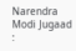Narendra Modi Jugaad :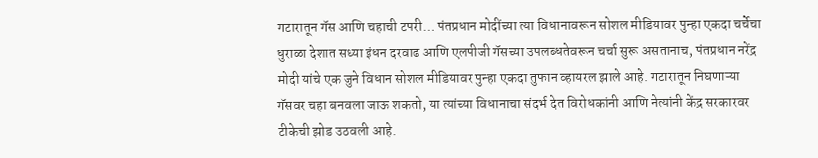गटारातून गॅस आणि चहाची टपरी… पंतप्रधान मोदींच्या त्या विधानावरून सोशल मीडियावर पुन्हा एकदा चर्चेचा धुराळा देशात सध्या इंधन दरवाढ आणि एलपीजी गॅसच्या उपलब्धतेवरून चर्चा सुरू असतानाच, पंतप्रधान नरेंद्र मोदी यांचे एक जुने विधान सोशल मीडियावर पुन्हा एकदा तुफान व्हायरल झाले आहे. गटारातून निघणाऱ्या गॅसवर चहा बनवला जाऊ शकतो, या त्यांच्या विधानाचा संदर्भ देत विरोधकांनी आणि नेत्यांनी केंद्र सरकारवर टीकेची झोड उठवली आहे.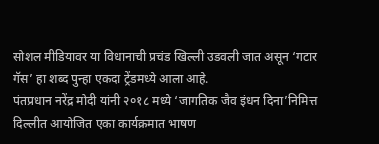सोशल मीडियावर या विधानाची प्रचंड खिल्ली उडवली जात असून ‘गटार गॅस’ हा शब्द पुन्हा एकदा ट्रेंडमध्ये आला आहे.
पंतप्रधान नरेंद्र मोदी यांनी २०१८ मध्ये ‘जागतिक जैव इंधन दिना’निमित्त दिल्लीत आयोजित एका कार्यक्रमात भाषण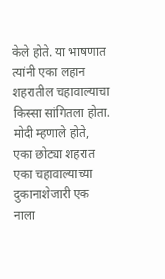केले होते. या भाषणात त्यांनी एका लहान शहरातील चहावाल्याचा किस्सा सांगितला होता. मोदी म्हणाले होते, एका छोट्या शहरात एका चहावाल्याच्या दुकानाशेजारी एक नाला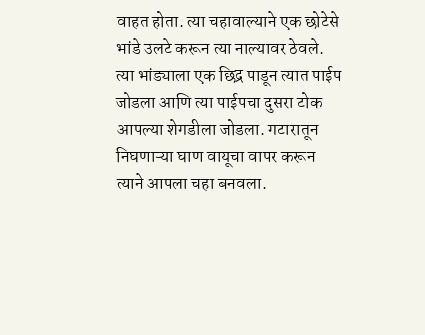वाहत होता. त्या चहावाल्याने एक छोटेसे भांडे उलटे करून त्या नाल्यावर ठेवले. त्या भांड्याला एक छिद्र पाडून त्यात पाईप जोडला आणि त्या पाईपचा दुसरा टोक आपल्या शेगडीला जोडला. गटारातून निघणाऱ्या घाण वायूचा वापर करून त्याने आपला चहा बनवला.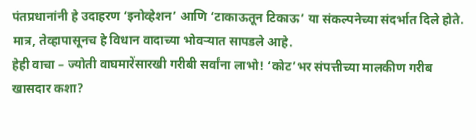पंतप्रधानांनी हे उदाहरण ‘इनोव्हेशन’ आणि ‘टाकाऊतून टिकाऊ’ या संकल्पनेच्या संदर्भात दिले होते. मात्र, तेव्हापासूनच हे विधान वादाच्या भोवऱ्यात सापडले आहे.
हेही वाचा – ज्योती वाघमारेंसारखी गरीबी सर्वांना लाभो! ‘कोट’भर संपत्तीच्या मालकीण गरीब खासदार कशा?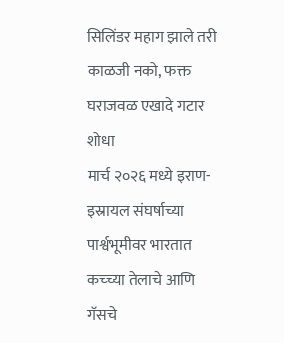सिलिंडर महाग झाले तरी काळजी नको, फक्त घराजवळ एखादे गटार शोधा
मार्च २०२६ मध्ये इराण-इस्रायल संघर्षाच्या पार्श्वभूमीवर भारतात कच्च्या तेलाचे आणि गॅसचे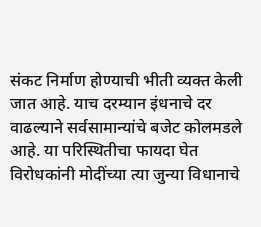संकट निर्माण होण्याची भीती व्यक्त केली जात आहे. याच दरम्यान इंधनाचे दर वाढल्याने सर्वसामान्यांचे बजेट कोलमडले आहे. या परिस्थितीचा फायदा घेत विरोधकांनी मोदींच्या त्या जुन्या विधानाचे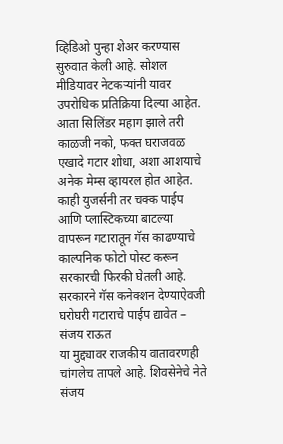व्हिडिओ पुन्हा शेअर करण्यास सुरुवात केली आहे. सोशल मीडियावर नेटकऱ्यांनी यावर उपरोधिक प्रतिक्रिया दिल्या आहेत. आता सिलिंडर महाग झाले तरी काळजी नको, फक्त घराजवळ एखादे गटार शोधा, अशा आशयाचे अनेक मेम्स व्हायरल होत आहेत. काही युजर्सनी तर चक्क पाईप आणि प्लास्टिकच्या बाटल्या वापरून गटारातून गॅस काढण्याचे काल्पनिक फोटो पोस्ट करून सरकारची फिरकी घेतली आहे.
सरकारने गॅस कनेक्शन देण्याऐवजी घरोघरी गटाराचे पाईप द्यावेत – संजय राऊत
या मुद्द्यावर राजकीय वातावरणही चांगलेच तापले आहे. शिवसेनेचे नेते संजय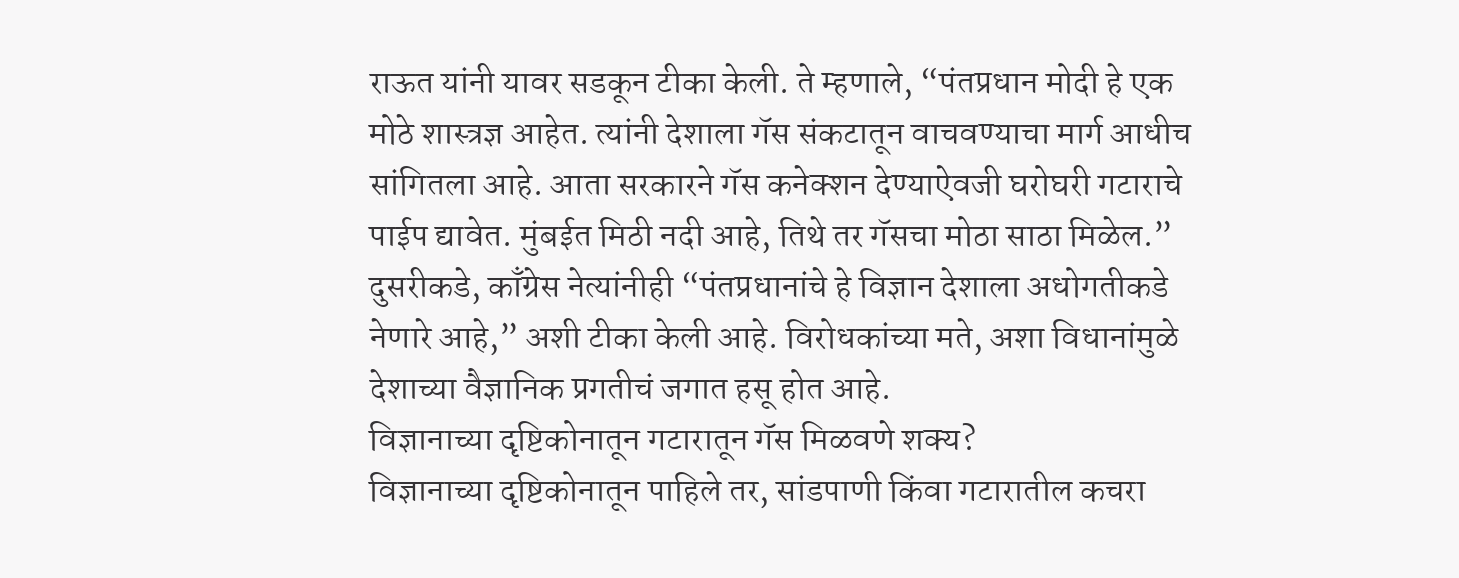राऊत यांनी यावर सडकून टीका केली. ते म्हणाले, “पंतप्रधान मोदी हे एक मोठे शास्त्रज्ञ आहेत. त्यांनी देशाला गॅस संकटातून वाचवण्याचा मार्ग आधीच सांगितला आहे. आता सरकारने गॅस कनेक्शन देण्याऐवजी घरोघरी गटाराचे पाईप द्यावेत. मुंबईत मिठी नदी आहे, तिथे तर गॅसचा मोठा साठा मिळेल.” दुसरीकडे, काँग्रेस नेत्यांनीही “पंतप्रधानांचे हे विज्ञान देशाला अधोगतीकडे नेणारे आहे,” अशी टीका केली आहे. विरोधकांच्या मते, अशा विधानांमुळे देशाच्या वैज्ञानिक प्रगतीचं जगात हसू होत आहे.
विज्ञानाच्या दृष्टिकोनातून गटारातून गॅस मिळवणे शक्य?
विज्ञानाच्या दृष्टिकोनातून पाहिले तर, सांडपाणी किंवा गटारातील कचरा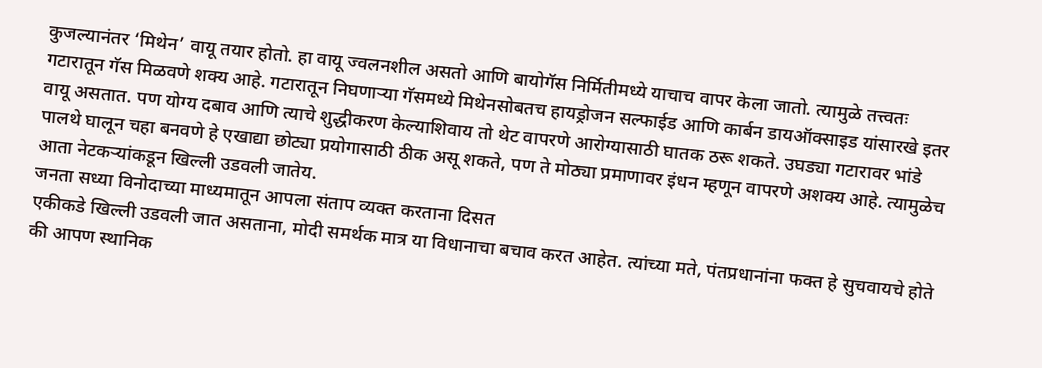कुजल्यानंतर ‘मिथेन’ वायू तयार होतो. हा वायू ज्वलनशील असतो आणि बायोगॅस निर्मितीमध्ये याचाच वापर केला जातो. त्यामुळे तत्त्वतः गटारातून गॅस मिळवणे शक्य आहे. गटारातून निघणाऱ्या गॅसमध्ये मिथेनसोबतच हायड्रोजन सल्फाईड आणि कार्बन डायऑक्साइड यांसारखे इतर वायू असतात. पण योग्य दबाव आणि त्याचे शुद्धीकरण केल्याशिवाय तो थेट वापरणे आरोग्यासाठी घातक ठरू शकते. उघड्या गटारावर भांडे पालथे घालून चहा बनवणे हे एखाद्या छोट्या प्रयोगासाठी ठीक असू शकते, पण ते मोठ्या प्रमाणावर इंधन म्हणून वापरणे अशक्य आहे. त्यामुळेच आता नेटकऱ्यांकडून खिल्ली उडवली जातेय.
जनता सध्या विनोदाच्या माध्यमातून आपला संताप व्यक्त करताना दिसत
एकीकडे खिल्ली उडवली जात असताना, मोदी समर्थक मात्र या विधानाचा बचाव करत आहेत. त्यांच्या मते, पंतप्रधानांना फक्त हे सुचवायचे होते की आपण स्थानिक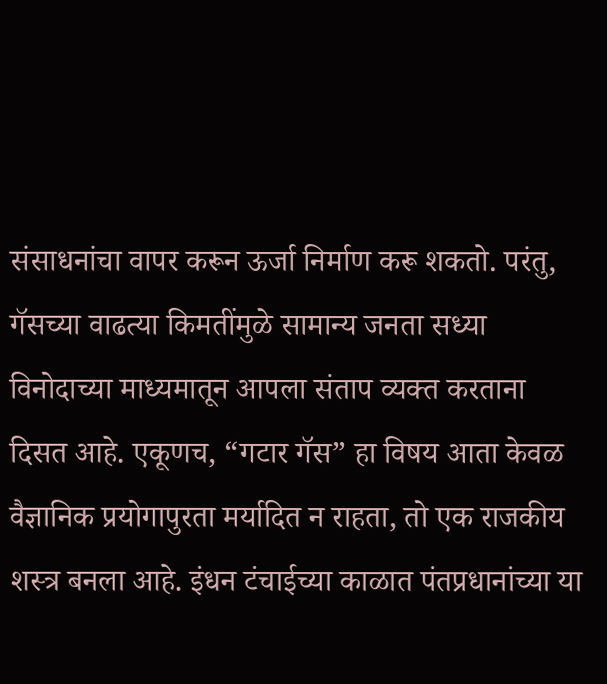संसाधनांचा वापर करून ऊर्जा निर्माण करू शकतो. परंतु, गॅसच्या वाढत्या किमतींमुळे सामान्य जनता सध्या विनोदाच्या माध्यमातून आपला संताप व्यक्त करताना दिसत आहे. एकूणच, “गटार गॅस” हा विषय आता केवळ वैज्ञानिक प्रयोगापुरता मर्यादित न राहता, तो एक राजकीय शस्त्र बनला आहे. इंधन टंचाईच्या काळात पंतप्रधानांच्या या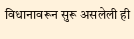विधानावरून सुरू असलेली ही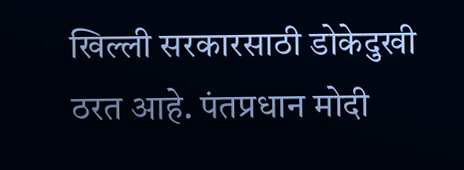खिल्ली सरकारसाठी डोकेदुखी ठरत आहे. पंतप्रधान मोदी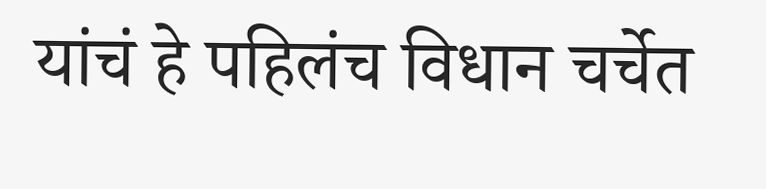यांचं हे पहिलंच विधान चर्चेत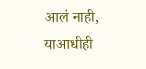आलं नाही, याआधीही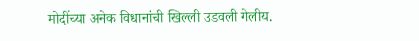मोदींच्या अनेक विधानांची खिल्ली उडवली गेलीय.